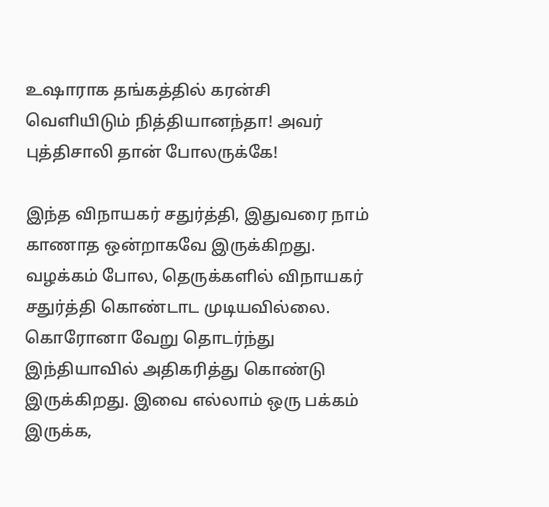உஷாராக தங்கத்தில் கரன்சி வெளியிடும் நித்தியானந்தா! அவர் புத்திசாலி தான் போலருக்கே!

இந்த விநாயகர் சதுர்த்தி, இதுவரை நாம் காணாத ஒன்றாகவே இருக்கிறது. வழக்கம் போல, தெருக்களில் விநாயகர் சதுர்த்தி கொண்டாட முடியவில்லை. கொரோனா வேறு தொடர்ந்து இந்தியாவில் அதிகரித்து கொண்டு இருக்கிறது. இவை எல்லாம் ஒரு பக்கம் இருக்க,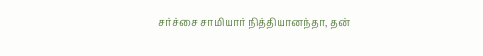சர்ச்சை சாமியார் நித்தியானந்தா, தன்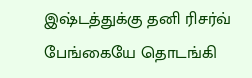இஷ்டத்துக்கு தனி ரிசர்வ் பேங்கையே தொடங்கி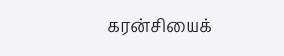கரன்சியைக்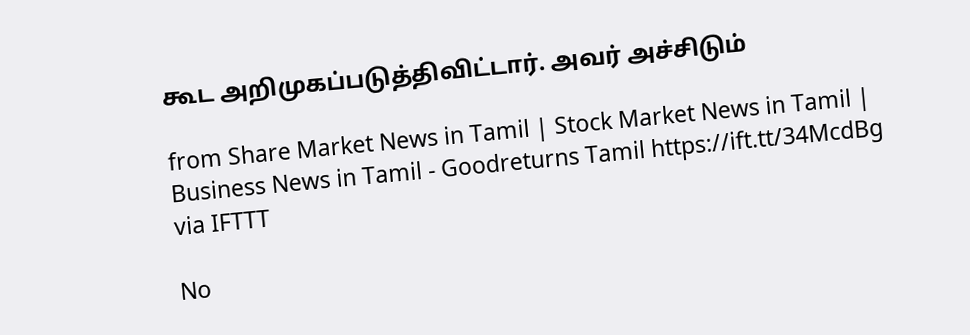கூட அறிமுகப்படுத்திவிட்டார். அவர் அச்சிடும்

from Share Market News in Tamil | Stock Market News in Tamil | Business News in Tamil - Goodreturns Tamil https://ift.tt/34McdBg
via IFTTT

No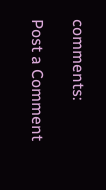comments:

Post a Comment